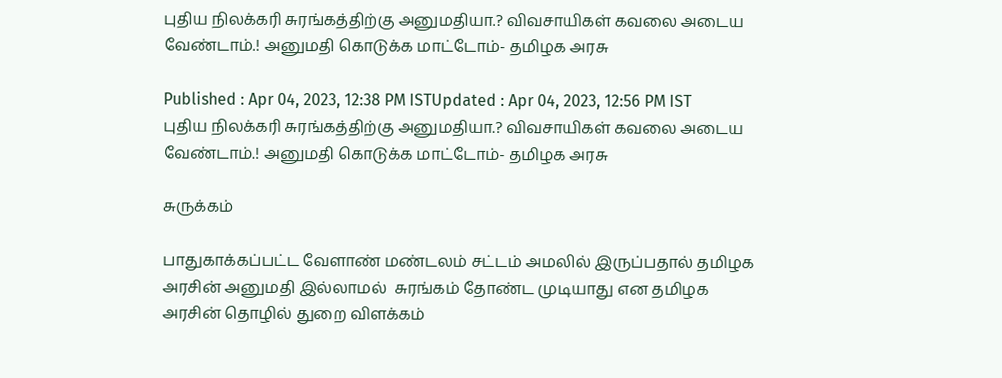புதிய நிலக்கரி சுரங்கத்திற்கு அனுமதியா.? விவசாயிகள் கவலை அடைய வேண்டாம்.! அனுமதி கொடுக்க மாட்டோம்- தமிழக அரசு

Published : Apr 04, 2023, 12:38 PM ISTUpdated : Apr 04, 2023, 12:56 PM IST
புதிய நிலக்கரி சுரங்கத்திற்கு அனுமதியா.? விவசாயிகள் கவலை அடைய வேண்டாம்.! அனுமதி கொடுக்க மாட்டோம்- தமிழக அரசு

சுருக்கம்

பாதுகாக்கப்பட்ட வேளாண் மண்டலம் சட்டம் அமலில் இருப்பதால் தமிழக அரசின் அனுமதி இல்லாமல்  சுரங்கம் தோண்ட முடியாது என தமிழக அரசின் தொழில் துறை விளக்கம்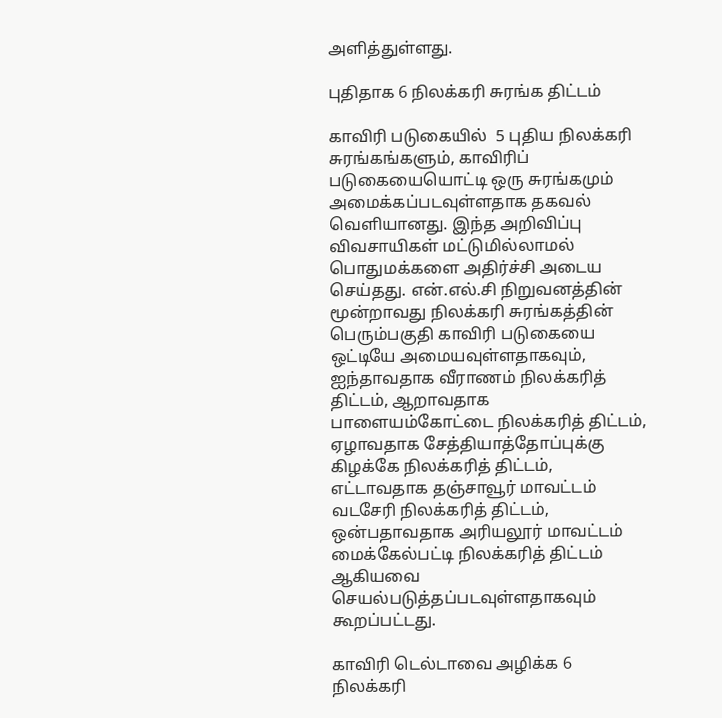அளித்துள்ளது.

புதிதாக 6 நிலக்கரி சுரங்க திட்டம்

காவிரி படுகையில்  5 புதிய நிலக்கரி சுரங்கங்களும், காவிரிப் படுகையையொட்டி ஒரு சுரங்கமும் அமைக்கப்படவுள்ளதாக தகவல் வெளியானது. இந்த அறிவிப்பு விவசாயிகள் மட்டுமில்லாமல் பொதுமக்களை அதிர்ச்சி அடைய செய்தது. என்.எல்.சி நிறுவனத்தின் மூன்றாவது நிலக்கரி சுரங்கத்தின் பெரும்பகுதி காவிரி படுகையை ஒட்டியே அமையவுள்ளதாகவும், ஐந்தாவதாக வீராணம் நிலக்கரித் திட்டம், ஆறாவதாக பாளையம்கோட்டை நிலக்கரித் திட்டம், ஏழாவதாக சேத்தியாத்தோப்புக்கு கிழக்கே நிலக்கரித் திட்டம், எட்டாவதாக தஞ்சாவூர் மாவட்டம் வடசேரி நிலக்கரித் திட்டம், ஒன்பதாவதாக அரியலூர் மாவட்டம் மைக்கேல்பட்டி நிலக்கரித் திட்டம்  ஆகியவை செயல்படுத்தப்படவுள்ளதாகவும் கூறப்பட்டது.

காவிரி டெல்டாவை அழிக்க 6 நிலக்கரி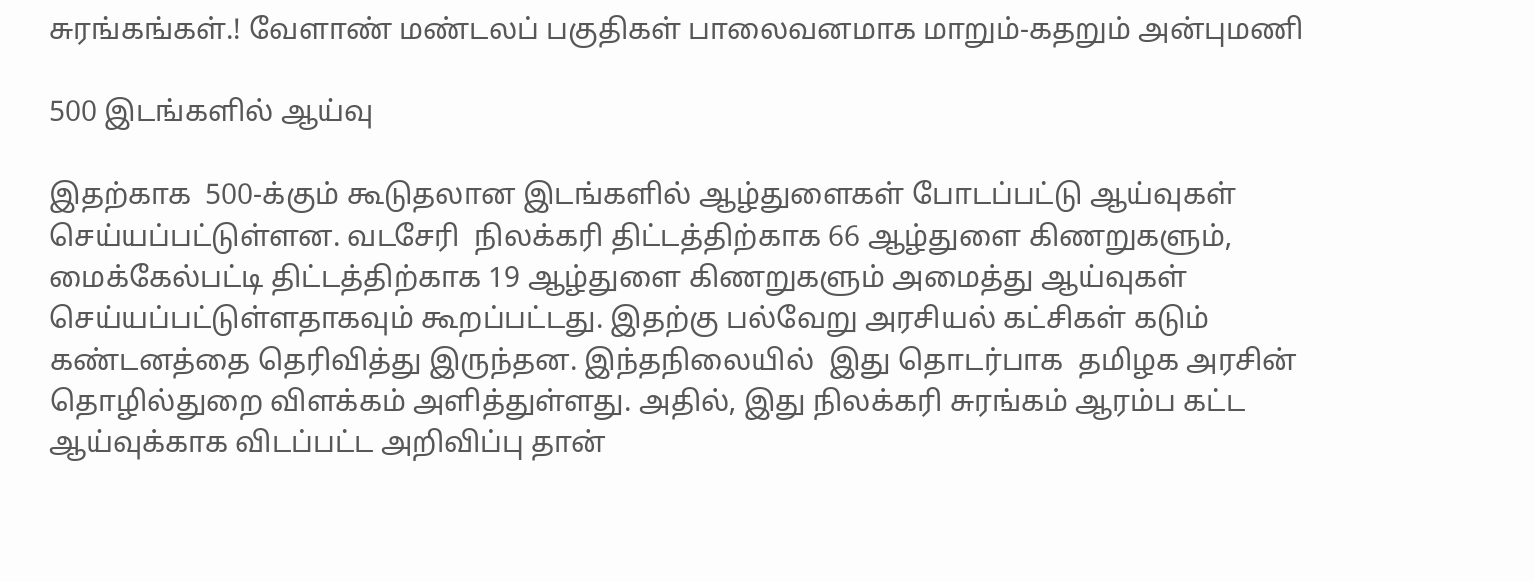சுரங்கங்கள்.! வேளாண் மண்டலப் பகுதிகள் பாலைவனமாக மாறும்-கதறும் அன்புமணி

500 இடங்களில் ஆய்வு

இதற்காக  500-க்கும் கூடுதலான இடங்களில் ஆழ்துளைகள் போடப்பட்டு ஆய்வுகள் செய்யப்பட்டுள்ளன. வடசேரி  நிலக்கரி திட்டத்திற்காக 66 ஆழ்துளை கிணறுகளும், மைக்கேல்பட்டி திட்டத்திற்காக 19 ஆழ்துளை கிணறுகளும் அமைத்து ஆய்வுகள் செய்யப்பட்டுள்ளதாகவும் கூறப்பட்டது. இதற்கு பல்வேறு அரசியல் கட்சிகள் கடும் கண்டனத்தை தெரிவித்து இருந்தன. இந்தநிலையில்  இது தொடர்பாக  தமிழக அரசின் தொழில்துறை விளக்கம் அளித்துள்ளது. அதில், இது நிலக்கரி சுரங்கம் ஆரம்ப கட்ட ஆய்வுக்காக விடப்பட்ட அறிவிப்பு தான்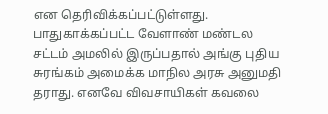என தெரிவிக்கப்பட்டுள்ளது. பாதுகாக்கப்பட்ட வேளாண் மண்டல சட்டம் அமலில் இருப்பதால் அங்கு புதிய சுரங்கம் அமைக்க மாநில அரசு அனுமதி தராது. எனவே விவசாயிகள் கவலை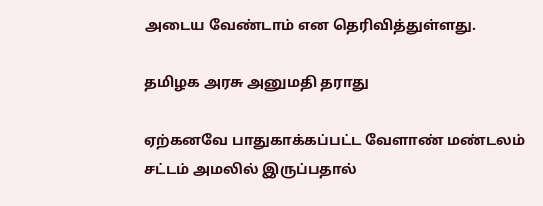அடைய வேண்டாம் என தெரிவித்துள்ளது.

தமிழக அரசு அனுமதி தராது

ஏற்கனவே பாதுகாக்கப்பட்ட வேளாண் மண்டலம் சட்டம் அமலில் இருப்பதால்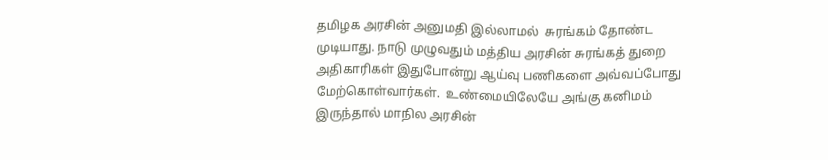தமிழக அரசின் அனுமதி இல்லாமல்  சுரங்கம் தோண்ட முடியாது. நாடு முழுவதும் மத்திய அரசின் சுரங்கத் துறை அதிகாரிகள் இதுபோன்று ஆய்வு பணிகளை அவ்வப்போது மேற்கொள்வார்கள்.  உண்மையிலேயே அங்கு கனிமம் இருந்தால் மாநில அரசின்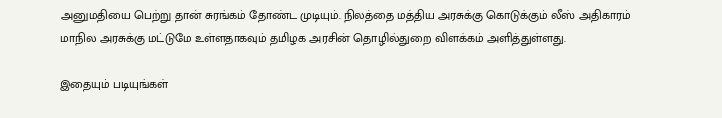அனுமதியை பெற்று தான் சுரங்கம் தோண்ட முடியும். நிலத்தை மத்திய அரசுக்கு கொடுக்கும் லீஸ் அதிகாரம் மாநில அரசுக்கு மட்டுமே உள்ளதாகவும் தமிழக அரசின் தொழில்துறை விளக்கம் அளித்துள்ளது.

இதையும் படியுங்கள்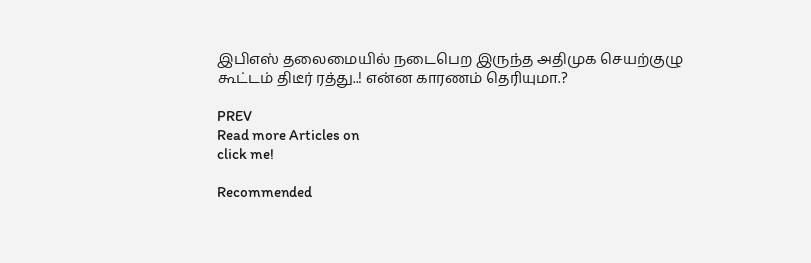இபிஎஸ் தலைமையில் நடைபெற இருந்த அதிமுக செயற்குழு கூட்டம் திடீர் ரத்து..! என்ன காரணம் தெரியுமா.?

PREV
Read more Articles on
click me!

Recommended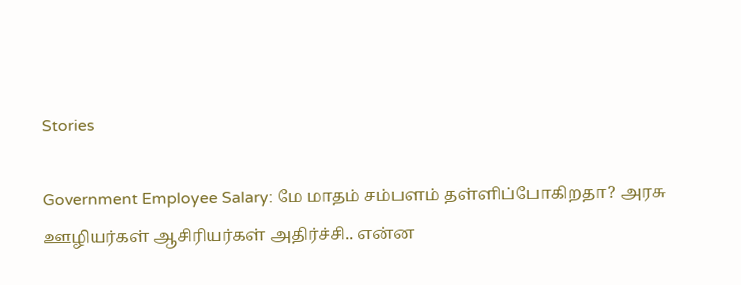Stories

Government Employee Salary: மே மாதம் சம்பளம் தள்ளிப்போகிறதா? அரசு ஊழியர்கள் ஆசிரியர்கள் அதிர்ச்சி.. என்ன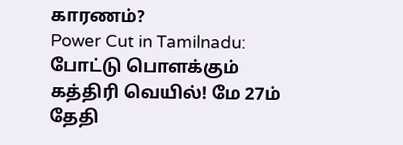காரணம்?
Power Cut in Tamilnadu: போட்டு பொளக்கும் கத்திரி வெயில்! மே 27ம் தேதி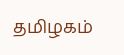தமிழகம்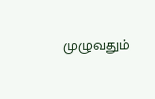முழுவதும்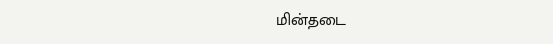மின்தடை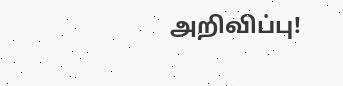அறிவிப்பு!